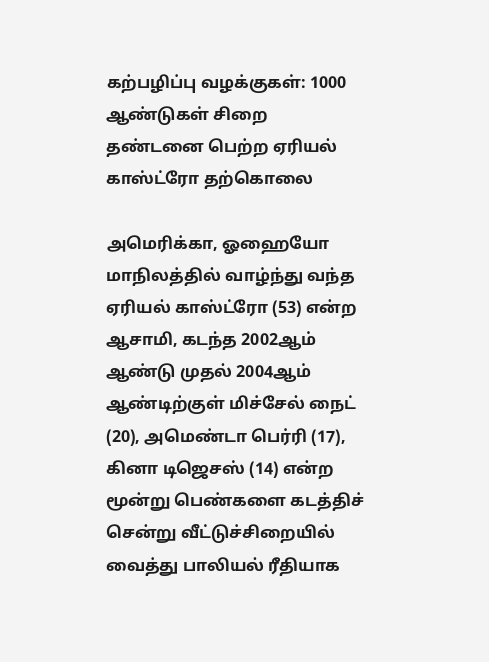கற்பழிப்பு வழக்குகள்: 1000 ஆண்டுகள் சிறை தண்டனை பெற்ற ஏரியல் காஸ்ட்ரோ தற்கொலை

அமெரிக்கா, ஓஹையோ மாநிலத்தில் வாழ்ந்து வந்த ஏரியல் காஸ்ட்ரோ (53) என்ற ஆசாமி, கடந்த 2002ஆம் ஆண்டு முதல் 2004ஆம் ஆண்டிற்குள் மிச்சேல் நைட் (20), அமெண்டா பெர்ரி (17), கினா டிஜெசஸ் (14) என்ற மூன்று பெண்களை கடத்திச் சென்று வீட்டுச்சிறையில் வைத்து பாலியல் ரீதியாக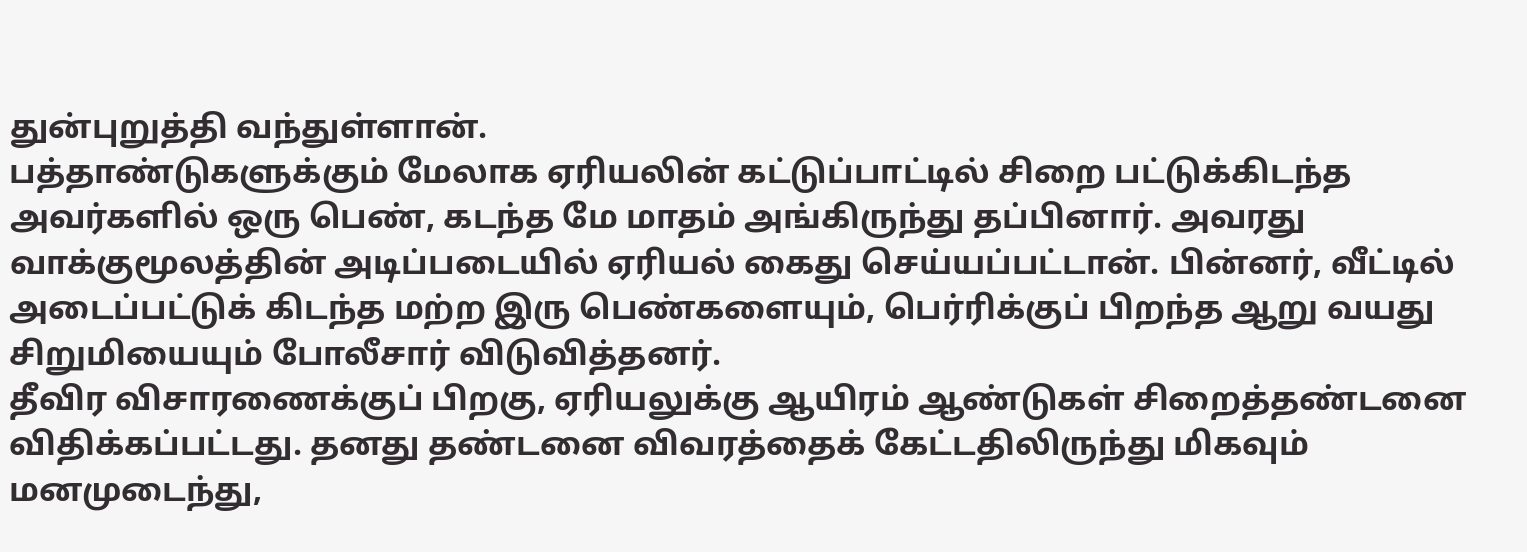துன்புறுத்தி வந்துள்ளான்.
பத்தாண்டுகளுக்கும் மேலாக ஏரியலின் கட்டுப்பாட்டில் சிறை பட்டுக்கிடந்த அவர்களில் ஒரு பெண், கடந்த மே மாதம் அங்கிருந்து தப்பினார். அவரது வாக்குமூலத்தின் அடிப்படையில் ஏரியல் கைது செய்யப்பட்டான். பின்னர், வீட்டில் அடைப்பட்டுக் கிடந்த மற்ற இரு பெண்களையும், பெர்ரிக்குப் பிறந்த ஆறு வயது சிறுமியையும் போலீசார் விடுவித்தனர்.
தீவிர விசாரணைக்குப் பிறகு, ஏரியலுக்கு ஆயிரம் ஆண்டுகள் சிறைத்தண்டனை விதிக்கப்பட்டது. தனது தண்டனை விவரத்தைக் கேட்டதிலிருந்து மிகவும் மனமுடைந்து,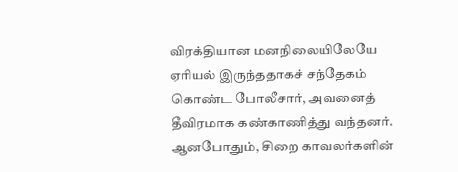விரக்தியான மனநிலையிலேயே ஏரியல் இருந்ததாகச் சந்தேகம் கொண்ட போலீசார், அவனைத் தீவிரமாக கண்காணித்து வந்தனர்.
ஆனபோதும், சிறை காவலர்களின்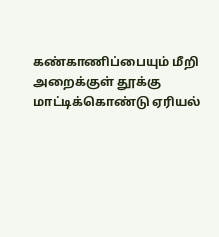கண்காணிப்பையும் மீறி அறைக்குள் தூக்கு மாட்டிக்கொண்டு ஏரியல்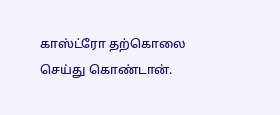காஸ்ட்ரோ தற்கொலை செய்து கொண்டான்.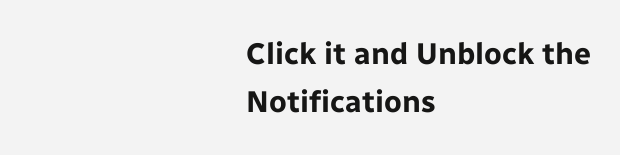Click it and Unblock the Notifications